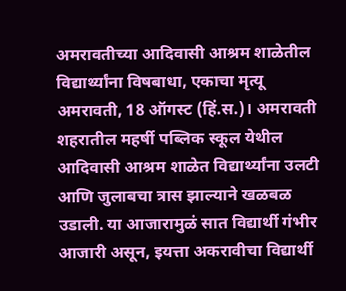अमरावतीच्या आदिवासी आश्रम शाळेतील विद्यार्थ्यांना विषबाधा, एकाचा मृत्यू
अमरावती, 18 ऑगस्ट (हिं.स.)। अमरावती शहरातील महर्षी पब्लिक स्कूल येथील आदिवासी आश्रम शाळेत विद्यार्थ्यांना उलटी आणि जुलाबचा त्रास झाल्याने खळबळ उडाली. या आजारामुळं सात विद्यार्थी गंभीर आजारी असून, इयत्ता अकरावीचा विद्यार्थी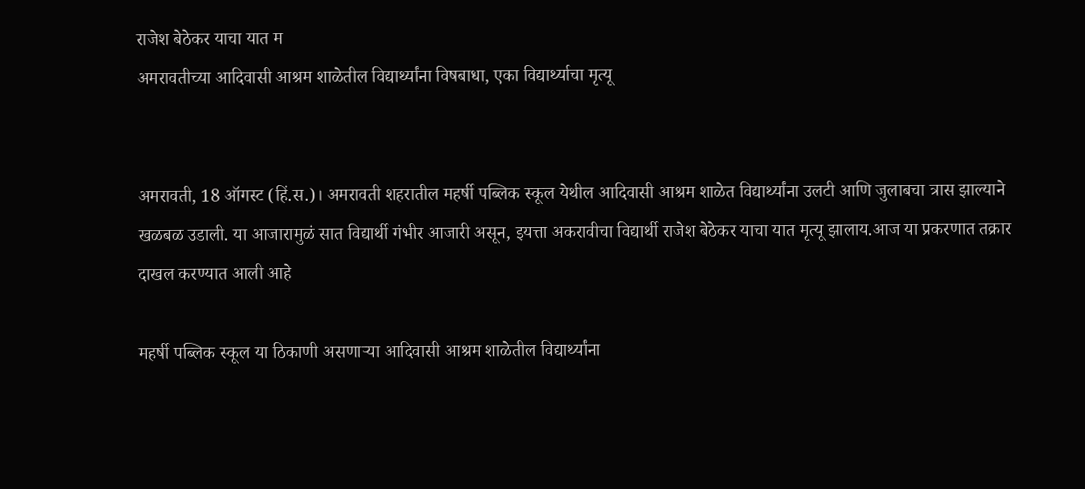राजेश बेठेकर याचा यात म
अमरावतीच्या आदिवासी आश्रम शाळेतील विद्यार्थ्यांना विषबाधा, एका विद्यार्थ्याचा मृत्यू


अमरावती, 18 ऑगस्ट (हिं.स.)। अमरावती शहरातील महर्षी पब्लिक स्कूल येथील आदिवासी आश्रम शाळेत विद्यार्थ्यांना उलटी आणि जुलाबचा त्रास झाल्याने खळबळ उडाली. या आजारामुळं सात विद्यार्थी गंभीर आजारी असून, इयत्ता अकरावीचा विद्यार्थी राजेश बेठेकर याचा यात मृत्यू झालाय.आज या प्रकरणात तक्रार दाखल करण्यात आली आहे

महर्षी पब्लिक स्कूल या ठिकाणी असणाऱ्या आदिवासी आश्रम शाळेतील विद्यार्थ्यांना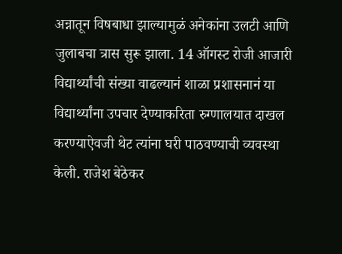अन्नातून विषबाधा झाल्यामुळं अनेकांना उलटी आणि जुलाबचा त्रास सुरू झाला. 14 ऑगस्ट रोजी आजारी विद्यार्थ्यांची संख्या वाढल्यानं शाळा प्रशासनानं या विद्यार्थ्यांना उपचार देण्याकरिता रुग्णालयात दाखल करण्याऐवजी थेट त्यांना घरी पाठवण्याची व्यवस्था केली. राजेश बेठेकर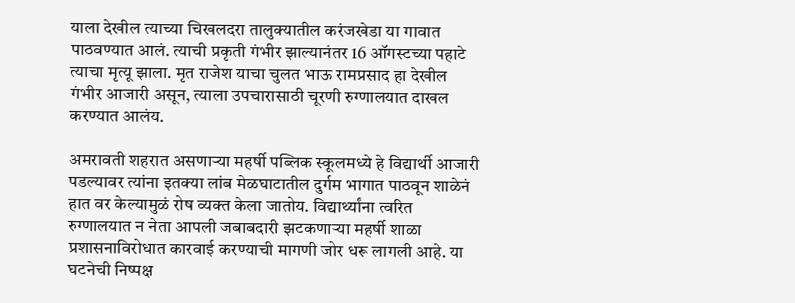याला देखील त्याच्या चिखलदरा तालुक्यातील करंजखेडा या गावात पाठवण्यात आलं. त्याची प्रकृती गंभीर झाल्यानंतर 16 ऑगस्टच्या पहाटे त्याचा मृत्यू झाला. मृत राजेश याचा चुलत भाऊ रामप्रसाद हा देखील गंभीर आजारी असून, त्याला उपचारासाठी चूरणी रुग्णालयात दाखल करण्यात आलंय.

अमरावती शहरात असणाऱ्या महर्षी पब्लिक स्कूलमध्ये हे विद्यार्थी आजारी पडल्यावर त्यांना इतक्या लांब मेळघाटातील दुर्गम भागात पाठवून शाळेनं हात वर केल्यामुळं रोष व्यक्त केला जातोय. विद्यार्थ्यांना त्वरित रुग्णालयात न नेता आपली जबाबदारी झटकणाऱ्या महर्षी शाळा प्रशासनाविरोधात कारवाई करण्याची मागणी जोर धरू लागली आहे. या घटनेची निष्पक्ष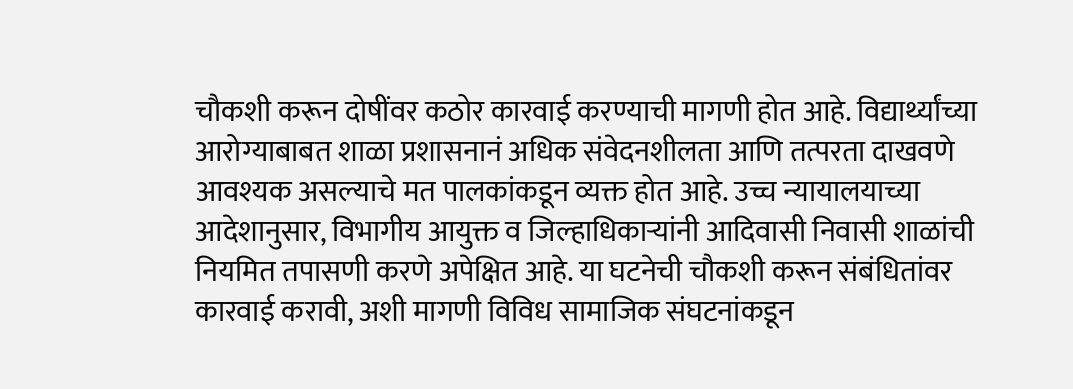चौकशी करून दोषींवर कठोर कारवाई करण्याची मागणी होत आहे. विद्यार्थ्यांच्या आरोग्याबाबत शाळा प्रशासनानं अधिक संवेदनशीलता आणि तत्परता दाखवणे आवश्यक असल्याचे मत पालकांकडून व्यक्त होत आहे. उच्च न्यायालयाच्या आदेशानुसार, विभागीय आयुक्त व जिल्हाधिकाऱ्यांनी आदिवासी निवासी शाळांची नियमित तपासणी करणे अपेक्षित आहे. या घटनेची चौकशी करून संबंधितांवर कारवाई करावी, अशी मागणी विविध सामाजिक संघटनांकडून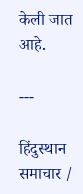केली जात आहे.

---

हिंदुस्थान समाचार /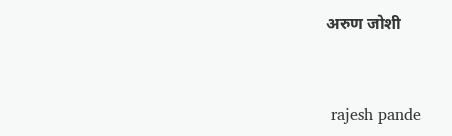अरुण जोशी


 rajesh pande